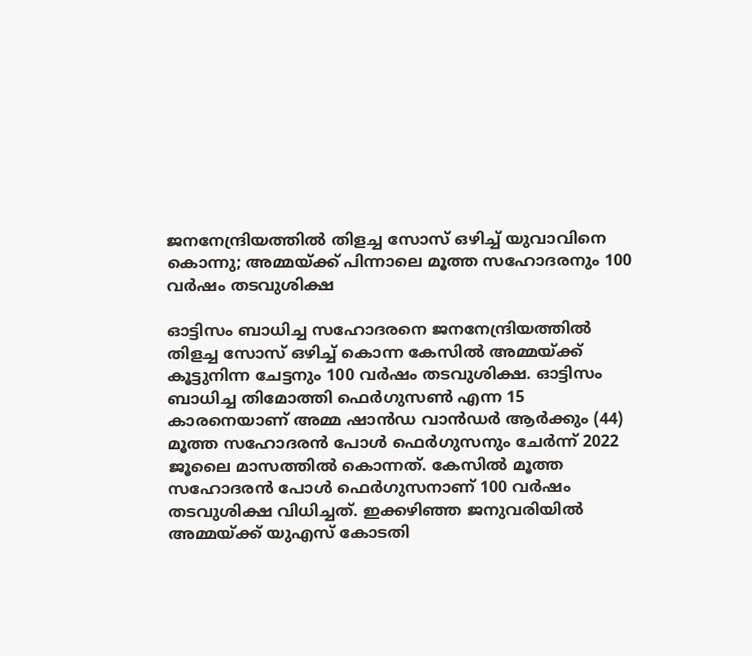ജനനേന്ദ്രിയത്തില്‍ തിളച്ച സോസ് ഒഴിച്ച് യുവാവിനെ കൊന്നു; അമ്മയ്ക്ക് പിന്നാലെ മൂത്ത സഹോദരനും 100 വര്‍ഷം തടവുശിക്ഷ

ഓട്ടിസം ബാധിച്ച സഹോദരനെ ജനനേന്ദ്രിയത്തില്‍ തിളച്ച സോസ് ഒഴിച്ച് കൊന്ന കേസില്‍ അമ്മയ്ക്ക് കൂട്ടുനിന്ന ചേട്ടനും 100 വര്‍ഷം തടവുശിക്ഷ. ഓട്ടിസം ബാധിച്ച തിമോത്തി ഫെര്‍ഗുസണ്‍ എന്ന 15 കാരനെയാണ് അമ്മ ഷാന്‍ഡ വാന്‍ഡര്‍ ആര്‍ക്കും (44) മൂത്ത സഹോദരന്‍ പോള്‍ ഫെര്‍ഗുസനും ചേര്‍ന്ന് 2022 ജൂലൈ മാസത്തില്‍ കൊന്നത്. കേസില്‍ മൂത്ത സഹോദരന്‍ പോള്‍ ഫെര്‍ഗുസനാണ് 100 വര്‍ഷം തടവുശിക്ഷ വിധിച്ചത്. ഇക്കഴിഞ്ഞ ജനുവരിയില്‍ അമ്മയ്ക്ക് യുഎസ് കോടതി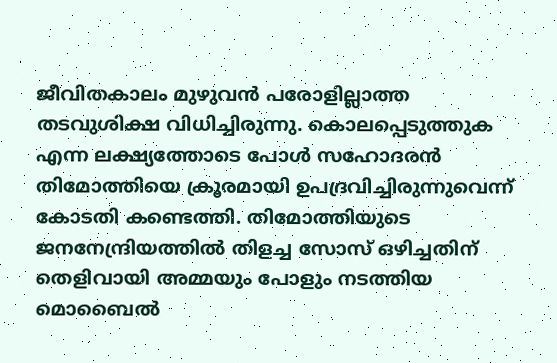ജീവിതകാലം മുഴുവന്‍ പരോളില്ലാത്ത തടവുശിക്ഷ വിധിച്ചിരുന്നു. കൊലപ്പെടുത്തുക എന്ന ലക്ഷ്യത്തോടെ പോള്‍ സഹോദരന്‍ തിമോത്തിയെ ക്രൂരമായി ഉപദ്രവിച്ചിരുന്നുവെന്ന് കോടതി കണ്ടെത്തി. തിമോത്തിയുടെ ജനനേന്ദ്രിയത്തില്‍ തിളച്ച സോസ് ഒഴിച്ചതിന് തെളിവായി അമ്മയും പോളും നടത്തിയ മൊബൈല്‍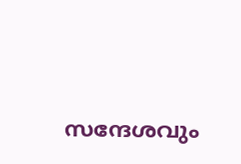സന്ദേശവും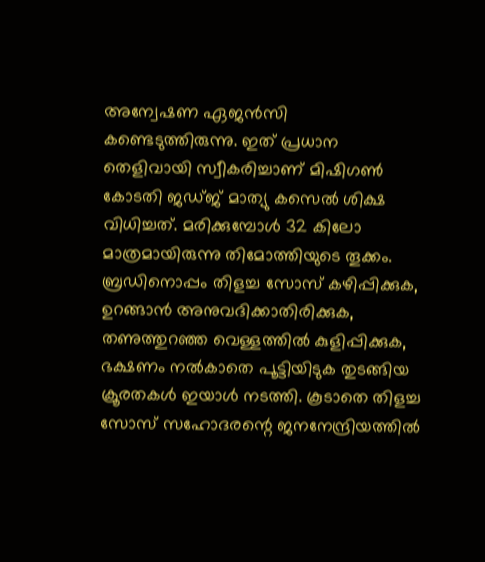അന്വേഷണ ഏജന്‍സി കണ്ടെടുത്തിരുന്നു. ഇത് പ്രധാന തെളിവായി സ്വീകരിച്ചാണ് മിഷിഗണ്‍ കോടതി ജഡ്ജ് മാത്യു കസെല്‍ ശിക്ഷ വിധിച്ചത്. മരിക്കുമ്പോള്‍ 32 കിലോ മാത്രമായിരുന്നു തിമോത്തിയുടെ തൂക്കം. ബ്രഡിനൊപ്പം തിളച്ച സോസ് കഴിപ്പിക്കുക, ഉറങ്ങാന്‍ അനുവദിക്കാതിരിക്കുക, തണുത്തുറഞ്ഞ വെള്ളത്തില്‍ കുളിപ്പിക്കുക, ഭക്ഷണം നല്‍കാതെ പൂട്ടിയിടുക തുടങ്ങിയ ക്രൂരതകള്‍ ഇയാള്‍ നടത്തി. കൂടാതെ തിളച്ച സോസ് സഹോദരന്റെ ജനനേന്ദ്രിയത്തില്‍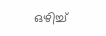ഒഴിച്ച്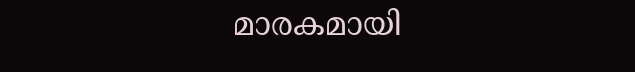മാരകമായി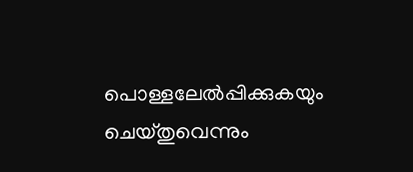പൊള്ളലേല്‍പ്പിക്കുകയും ചെയ്തുവെന്നും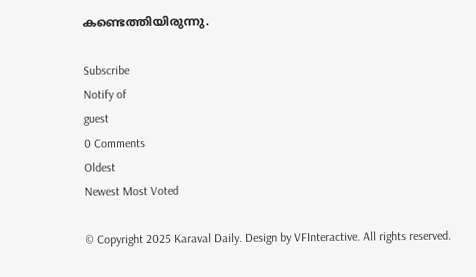കണ്ടെത്തിയിരുന്നു.

Subscribe
Notify of
guest
0 Comments
Oldest
Newest Most Voted

© Copyright 2025 Karaval Daily. Design by VFInteractive. All rights reserved.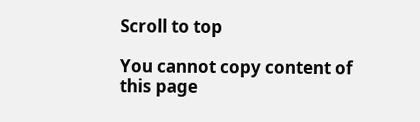Scroll to top

You cannot copy content of this page